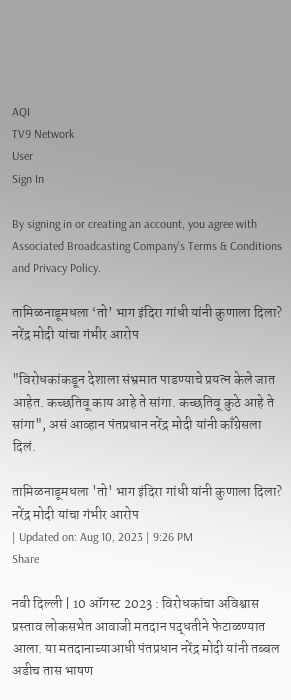AQI
TV9 Network
User
Sign In

By signing in or creating an account, you agree with Associated Broadcasting Company's Terms & Conditions and Privacy Policy.

तामिळनाडूमधला ‘तो’ भाग इंदिरा गांधी यांनी कुणाला दिला? नरेंद्र मोदी यांचा गंभीर आरोप

"विरोधकांकडून देशाला संभ्रमात पाडण्याचे प्रयत्न केले जात आहेत. कच्छतिवू काय आहे ते सांगा. कच्छतिवू कुठे आहे ते सांगा", असं आव्हान पंतप्रधान नरेंद्र मोदी यांनी काँग्रेसला दिलं.

तामिळनाडूमधला 'तो' भाग इंदिरा गांधी यांनी कुणाला दिला? नरेंद्र मोदी यांचा गंभीर आरोप
| Updated on: Aug 10, 2023 | 9:26 PM
Share

नवी दिल्ली | 10 ऑगस्ट 2023 : विरोधकांचा अविश्वास प्रस्ताव लोकसभेत आवाजी मतदान पद्धतीने फेटाळण्यात आला. या मतदानाच्याआधी पंतप्रधान नरेंद्र मोदी यांनी तब्बल अडीच तास भाषण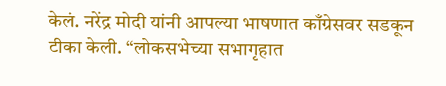केलं. नरेंद्र मोदी यांनी आपल्या भाषणात काँग्रेसवर सडकून टीका केली. “लोकसभेच्या सभागृहात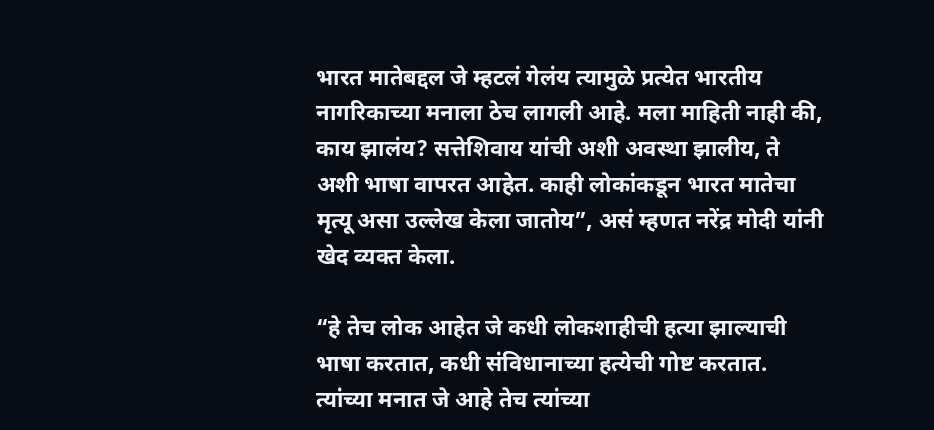भारत मातेबद्दल जे म्हटलं गेलंय त्यामुळे प्रत्येत भारतीय नागरिकाच्या मनाला ठेच लागली आहे. मला माहिती नाही की, काय झालंय? सत्तेशिवाय यांची अशी अवस्था झालीय, ते अशी भाषा वापरत आहेत. काही लोकांकडून भारत मातेचा मृत्यू असा उल्लेख केला जातोय”, असं म्हणत नरेंद्र मोदी यांनी खेद व्यक्त केला.

“हे तेच लोक आहेत जे कधी लोकशाहीची हत्या झाल्याची भाषा करतात, कधी संविधानाच्या हत्येची गोष्ट करतात. त्यांच्या मनात जे आहे तेच त्यांच्या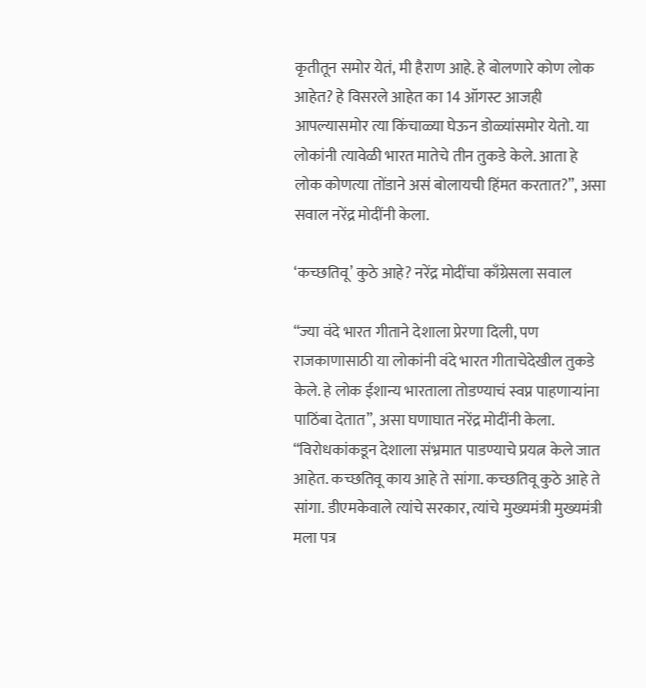कृतीतून समोर येतं, मी हैराण आहे. हे बोलणारे कोण लोक आहेत? हे विसरले आहेत का 14 ऑगस्ट आजही आपल्यासमोर त्या किंचाळ्या घेऊन डोळ्यांसमोर येतो. या लोकांनी त्यावेळी भारत मातेचे तीन तुकडे केले. आता हे लोक कोणत्या तोंडाने असं बोलायची हिंमत करतात?”, असा सवाल नरेंद्र मोदींनी केला.

‘कच्छतिवू’ कुठे आहे? नरेंद्र मोदींचा काँग्रेसला सवाल

“ज्या वंदे भारत गीताने देशाला प्रेरणा दिली, पण राजकाणासाठी या लोकांनी वंदे भारत गीताचेदेखील तुकडे केले. हे लोक ईशान्य भारताला तोडण्याचं स्वप्न पाहणाऱ्यांना पाठिंबा देतात”, असा घणाघात नरेंद्र मोदींनी केला. “विरोधकांकडून देशाला संभ्रमात पाडण्याचे प्रयत्न केले जात आहेत. कच्छतिवू काय आहे ते सांगा. कच्छतिवू कुठे आहे ते सांगा. डीएमकेवाले त्यांचे सरकार, त्यांचे मुख्यमंत्री मुख्यमंत्री मला पत्र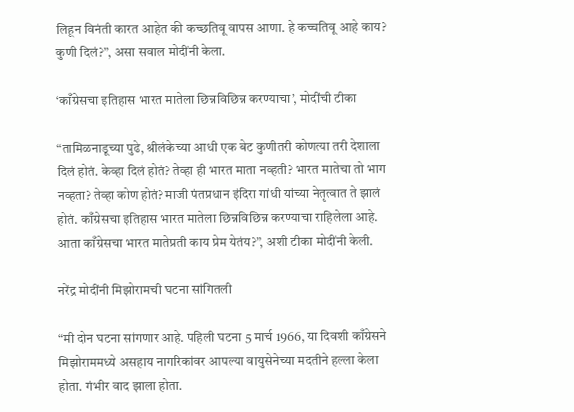लिहून विनंती कारत आहेत की कच्छतिवू वापस आणा. हे कच्चतिवू आहे काय? कुणी दिलं?”, असा सवाल मोदींनी केला.

‘काँग्रेसचा इतिहास भारत मातेला छिन्नविछिन्न करण्याचा’, मोदींची टीका

“तामिळनाडूच्या पुढे, श्रीलंकेच्या आधी एक बेट कुणीतरी कोणत्या तरी देशाला दिलं होतं. केव्हा दिलं होतं? तेव्हा ही भारत माता नव्हती? भारत मातेचा तो भाग नव्हता? तेव्हा कोण होतं? माजी पंतप्रधान इंदिरा गांधी यांच्या नेतृत्वात ते झालं होतं. काँग्रेसचा इतिहास भारत मातेला छिन्नविछिन्न करण्याचा राहिलेला आहे. आता काँग्रेसचा भारत मातेप्रती काय प्रेम येतंय?”, अशी टीका मोदींनी केली.

नरेंद्र मोदींनी मिझोरामची घटना सांगितली

“मी दोन घटना सांगणार आहे. पहिली घटना 5 मार्च 1966, या दिवशी काँग्रेसने मिझोराममध्ये असहाय नागरिकांवर आपल्या वायुसेनेच्या मदतीने हल्ला केला होता. गंभीर वाद झाला होता.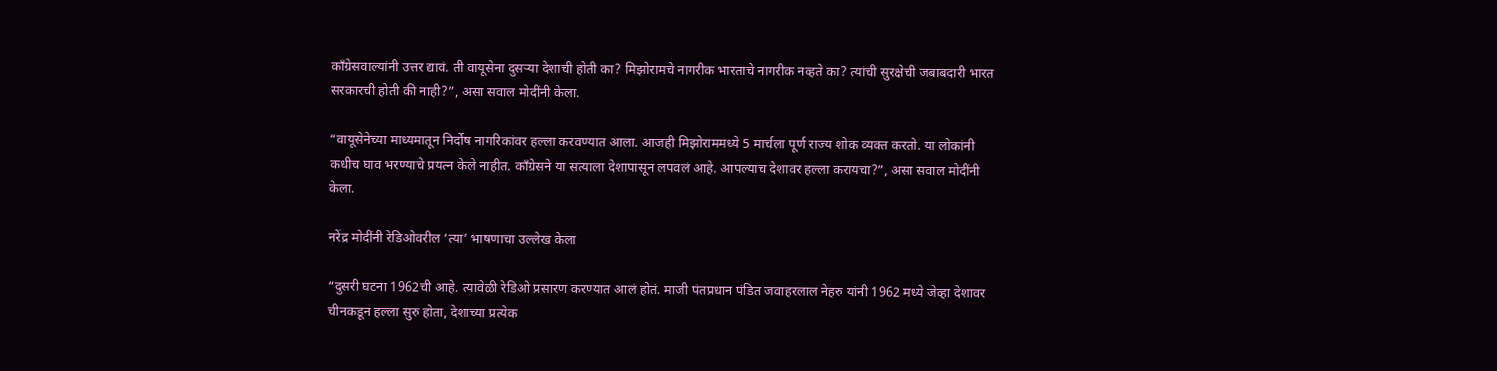काँग्रेसवाल्यांनी उत्तर द्यावं. ती वायूसेना दुसऱ्या देशाची होती का? मिझोरामचे नागरीक भारताचे नागरीक नव्हते का? त्यांची सुरक्षेची जबाबदारी भारत सरकारची होती की नाही?”, असा सवाल मोदींनी केला.

“वायूसेनेच्या माध्यमातून निर्दोष नागरिकांवर हल्ला करवण्यात आला. आजही मिझोराममध्ये 5 मार्चला पूर्ण राज्य शोक व्यक्त करतो. या लोकांनी कधीच घाव भरण्याचे प्रयत्न केले नाहीत. काँग्रेसने या सत्याला देशापासून लपवलं आहे. आपल्याच देशावर हल्ला करायचा?”, असा सवाल मोदींनी केला.

नरेंद्र मोदींनी रेडिओवरील ‘त्या’ भाषणाचा उल्लेख केला

“दुसरी घटना 1962ची आहे. त्यावेळी रेडिओ प्रसारण करण्यात आलं होतं. माजी पंतप्रधान पंडित जवाहरलाल नेहरु यांनी 1962 मध्ये जेव्हा देशावर चीनकडून हल्ला सुरु होता, देशाच्या प्रत्येक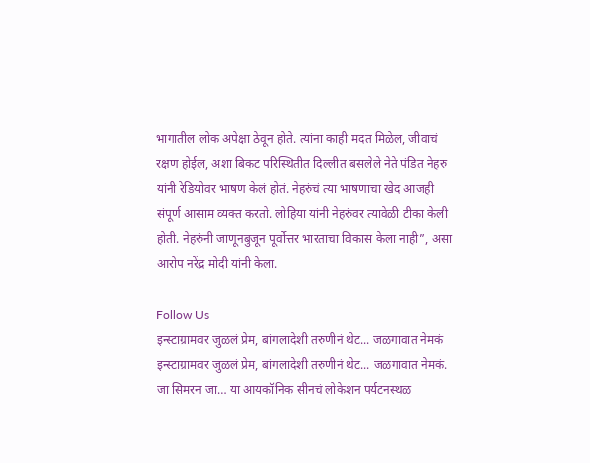भागातील लोक अपेक्षा ठेवून होते. त्यांना काही मदत मिळेल, जीवाचं रक्षण होईल, अशा बिकट परिस्थितीत दिल्लीत बसलेले नेते पंडित नेहरु यांनी रेडियोवर भाषण केलं होतं. नेहरुंचं त्या भाषणाचा खेद आजही संपूर्ण आसाम व्यक्त करतो. लोहिया यांनी नेहरुंवर त्यावेळी टीका केली होती. नेहरुंनी जाणूनबुजून पूर्वोत्तर भारताचा विकास केला नाही”, असा आरोप नरेंद्र मोदी यांनी केला.

Follow Us
इन्स्टाग्रामवर जुळलं प्रेम, बांगलादेशी तरुणीनं थेट... जळगावात नेमकं
इन्स्टाग्रामवर जुळलं प्रेम, बांगलादेशी तरुणीनं थेट... जळगावात नेमकं.
जा सिमरन जा… या आयकॉनिक सीनचं लोकेशन पर्यटनस्थळ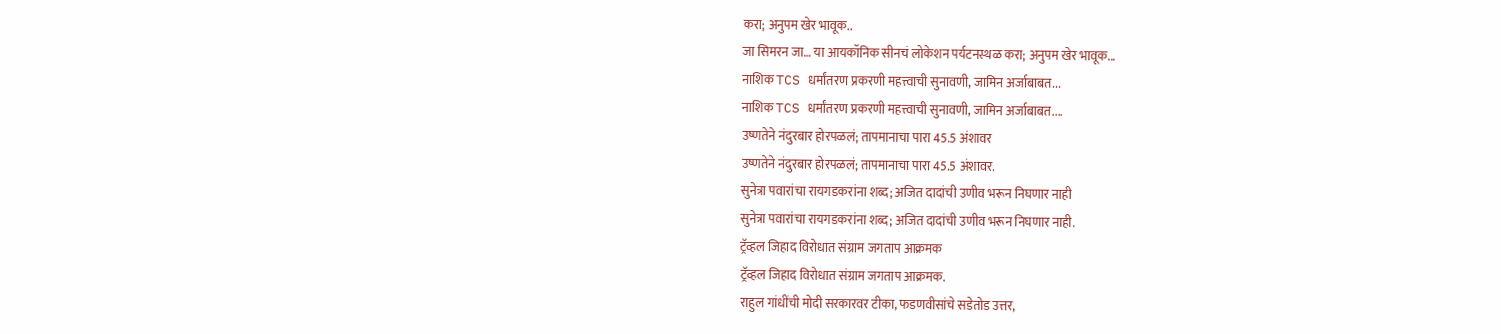करा; अनुपम खेर भावूक..
जा सिमरन जा… या आयकॉनिक सीनचं लोकेशन पर्यटनस्थळ करा; अनुपम खेर भावूक...
नाशिक TCS धर्मांतरण प्रकरणी महत्त्वाची सुनावणी, जामिन अर्जाबाबत...
नाशिक TCS धर्मांतरण प्रकरणी महत्त्वाची सुनावणी, जामिन अर्जाबाबत....
उष्णतेने नंदुरबार होरपळलं; तापमानाचा पारा 45.5 अंशावर
उष्णतेने नंदुरबार होरपळलं; तापमानाचा पारा 45.5 अंशावर.
सुनेत्रा पवारांचा रायगडकरांना शब्द; अजित दादांची उणीव भरून निघणार नाही
सुनेत्रा पवारांचा रायगडकरांना शब्द; अजित दादांची उणीव भरून निघणार नाही.
ट्रॅव्हल जिहाद विरोधात संग्राम जगताप आक्रमक
ट्रॅव्हल जिहाद विरोधात संग्राम जगताप आक्रमक.
राहुल गांधींची मोदी सरकारवर टीका, फडणवीसांचे सडेतोड उत्तर,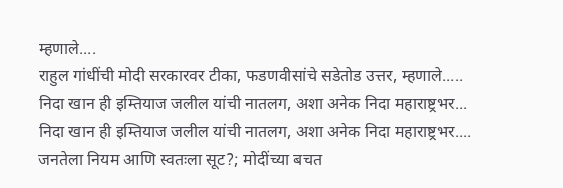म्हणाले....
राहुल गांधींची मोदी सरकारवर टीका, फडणवीसांचे सडेतोड उत्तर, म्हणाले.....
निदा खान ही इम्तियाज जलील यांची नातलग, अशा अनेक निदा महाराष्ट्रभर...
निदा खान ही इम्तियाज जलील यांची नातलग, अशा अनेक निदा महाराष्ट्रभर....
जनतेला नियम आणि स्वतःला सूट?; मोदींच्या बचत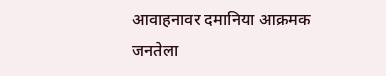आवाहनावर दमानिया आक्रमक
जनतेला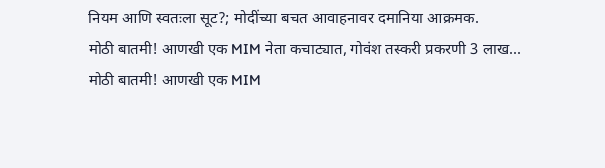नियम आणि स्वतःला सूट?; मोदींच्या बचत आवाहनावर दमानिया आक्रमक.
मोठी बातमी! आणखी एक MIM नेता कचाट्यात, गोवंश तस्करी प्रकरणी 3 लाख...
मोठी बातमी! आणखी एक MIM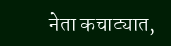नेता कचाट्यात,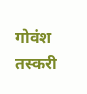गोवंश तस्करी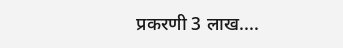प्रकरणी 3 लाख....